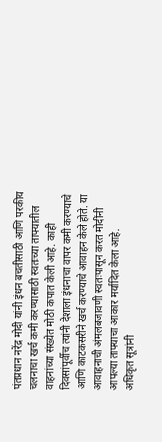पंतप्रधान नरेंद्र मोदी यांनी इंधन बचतीसाठी आणि परकीय चलनाचा खर्च कमी करण्यासाठी स्वतःच्या ताफ्यातील वाहनांच्या संख्येत मोठी कपात केली आहे. काही दिवसांपूर्वीच त्यांनी देशाला इंधनाचा वापर कमी करण्याचे आणि काटकसरीने खर्च करण्याचे आवाहन केले होते. या आवाहनाची अंमलबजावणी स्वतःपासून करत मोदींनी आपल्या ताफ्याचा आकार मर्यादित केला आहे.
अधिकृत सूत्रांनी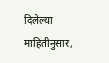दिलेल्या माहितीनुसार,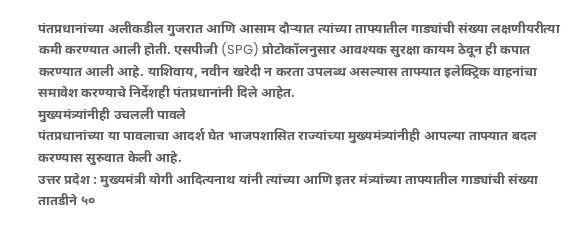पंतप्रधानांच्या अलीकडील गुजरात आणि आसाम दौऱ्यात त्यांच्या ताफ्यातील गाड्यांची संख्या लक्षणीयरीत्या कमी करण्यात आली होती. एसपीजी (SPG) प्रोटोकॉलनुसार आवश्यक सुरक्षा कायम ठेवून ही कपात करण्यात आली आहे. याशिवाय, नवीन खरेदी न करता उपलब्ध असल्यास ताफ्यात इलेक्ट्रिक वाहनांचा समावेश करण्याचे निर्देशही पंतप्रधानांनी दिले आहेत.
मुख्यमंत्र्यांनीही उचलली पावले
पंतप्रधानांच्या या पावलाचा आदर्श घेत भाजपशासित राज्यांच्या मुख्यमंत्र्यांनीही आपल्या ताफ्यात बदल करण्यास सुरुवात केली आहे.
उत्तर प्रदेश : मुख्यमंत्री योगी आदित्यनाथ यांनी त्यांच्या आणि इतर मंत्र्यांच्या ताफ्यातील गाड्यांची संख्या तातडीने ५०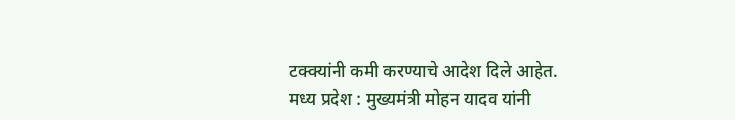टक्क्यांनी कमी करण्याचे आदेश दिले आहेत.
मध्य प्रदेश : मुख्यमंत्री मोहन यादव यांनी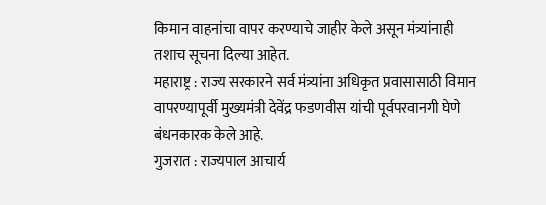किमान वाहनांचा वापर करण्याचे जाहीर केले असून मंत्र्यांनाही तशाच सूचना दिल्या आहेत.
महाराष्ट्र : राज्य सरकारने सर्व मंत्र्यांना अधिकृत प्रवासासाठी विमान वापरण्यापूर्वी मुख्यमंत्री देवेंद्र फडणवीस यांची पूर्वपरवानगी घेणे बंधनकारक केले आहे.
गुजरात : राज्यपाल आचार्य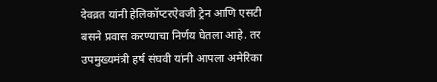देवव्रत यांनी हेलिकॉप्टरऐवजी ट्रेन आणि एसटी बसने प्रवास करण्याचा निर्णय घेतला आहे. तर उपमुख्यमंत्री हर्ष संघवी यांनी आपला अमेरिका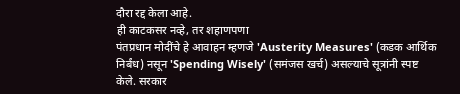दौरा रद्द केला आहे.
ही काटकसर नव्हे, तर शहाणपणा
पंतप्रधान मोदींचे हे आवाहन म्हणजे 'Austerity Measures' (कडक आर्थिक निर्बंध) नसून 'Spending Wisely' (समंजस खर्च) असल्याचे सूत्रांनी स्पष्ट केले. सरकार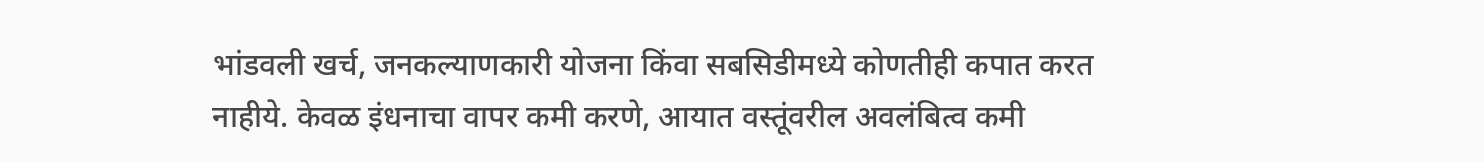भांडवली खर्च, जनकल्याणकारी योजना किंवा सबसिडीमध्ये कोणतीही कपात करत नाहीये. केवळ इंधनाचा वापर कमी करणे, आयात वस्तूंवरील अवलंबित्व कमी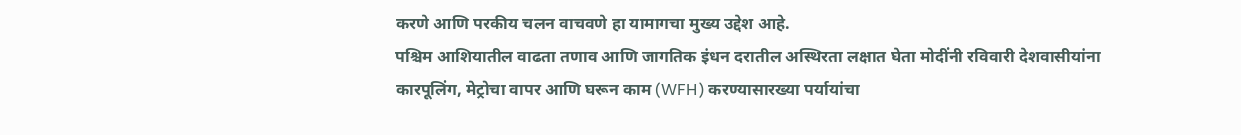करणे आणि परकीय चलन वाचवणे हा यामागचा मुख्य उद्देश आहे.
पश्चिम आशियातील वाढता तणाव आणि जागतिक इंधन दरातील अस्थिरता लक्षात घेता मोदींनी रविवारी देशवासीयांना कारपूलिंग, मेट्रोचा वापर आणि घरून काम (WFH) करण्यासारख्या पर्यायांचा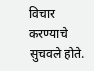विचार करण्याचे सुचवले होते.